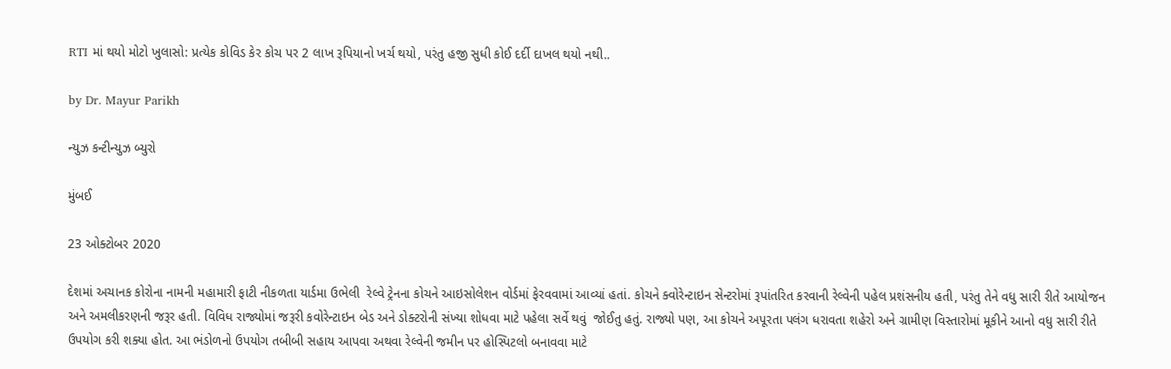RTI માં થયો મોટો ખુલાસો: પ્રત્યેક કોવિડ કેર કોચ પર 2 લાખ રૂપિયાનો ખર્ચ થયો, પરંતુ હજી સુધી કોઈ દર્દી દાખલ થયો નથી..

by Dr. Mayur Parikh

ન્યુઝ કન્ટીન્યુઝ બ્યુરો

મુંબઈ

23 ઓક્ટોબર 2020

દેશમાં અચાનક કોરોના નામની મહામારી ફાટી નીકળતા યાર્ડમા ઉભેલી  રેલ્વે ટ્રેનના કોચને આઇસોલેશન વોર્ડમાં ફેરવવામાં આવ્યાં હતાં. કોચને ક્વોરેન્ટાઇન સેન્ટરોમાં રૂપાંતરિત કરવાની રેલ્વેની પહેલ પ્રશંસનીય હતી, પરંતુ તેને વધુ સારી રીતે આયોજન અને અમલીકરણની જરૂર હતી. વિવિધ રાજ્યોમાં જરૂરી કવોરેન્ટાઇન બેડ અને ડોક્ટરોની સંખ્યા શોધવા માટે પહેલા સર્વે થવું  જોઈતુ હતું. રાજ્યો પણ, આ કોચને અપૂરતા પલંગ ધરાવતા શહેરો અને ગ્રામીણ વિસ્તારોમાં મૂકીને આનો વધુ સારી રીતે ઉપયોગ કરી શક્યા હોત. આ ભંડોળનો ઉપયોગ તબીબી સહાય આપવા અથવા રેલ્વેની જમીન પર હોસ્પિટલો બનાવવા માટે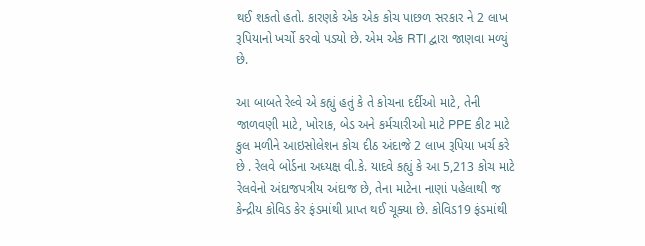થઈ શકતો હતો. કારણકે એક એક કોચ પાછળ સરકાર ને 2 લાખ રૂપિયાનો ખર્ચો કરવો પડ્યો છે. એમ એક RTI દ્વારા જાણવા મળ્યું છે.

આ બાબતે રેલ્વે એ કહ્યું હતું કે તે કોચના દર્દીઓ માટે, તેની જાળવણી માટે, ખોરાક, બેડ અને કર્મચારીઓ માટે PPE કીટ માટે કુલ મળીને આઇસોલેશન કોચ દીઠ અંદાજે 2 લાખ રૂપિયા ખર્ચ કરે છે . રેલવે બોર્ડના અધ્યક્ષ વી.કે. યાદવે કહ્યું કે આ 5,213 કોચ માટે રેલવેનો અંદાજપત્રીય અંદાજ છે, તેના માટેના નાણાં પહેલાથી જ કેન્દ્રીય કોવિડ કેર ફંડમાંથી પ્રાપ્ત થઈ ચૂક્યા છે. કોવિડ19 ફંડમાંથી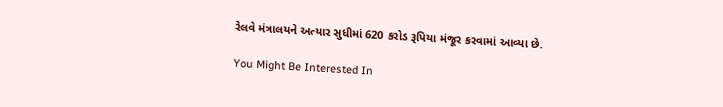રેલવે મંત્રાલયને અત્યાર સુધીમાં 620 કરોડ રૂપિયા મંજૂર કરવામાં આવ્યા છે.

You Might Be Interested In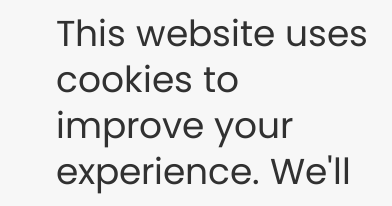This website uses cookies to improve your experience. We'll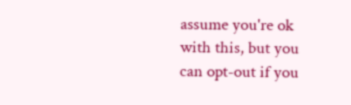assume you're ok with this, but you can opt-out if you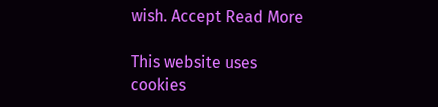wish. Accept Read More

This website uses cookies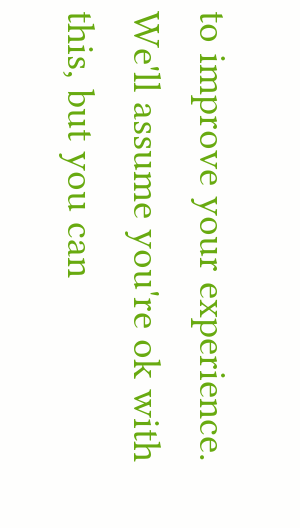to improve your experience. We'll assume you're ok with this, but you can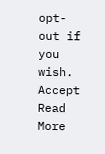opt-out if you wish. Accept Read More